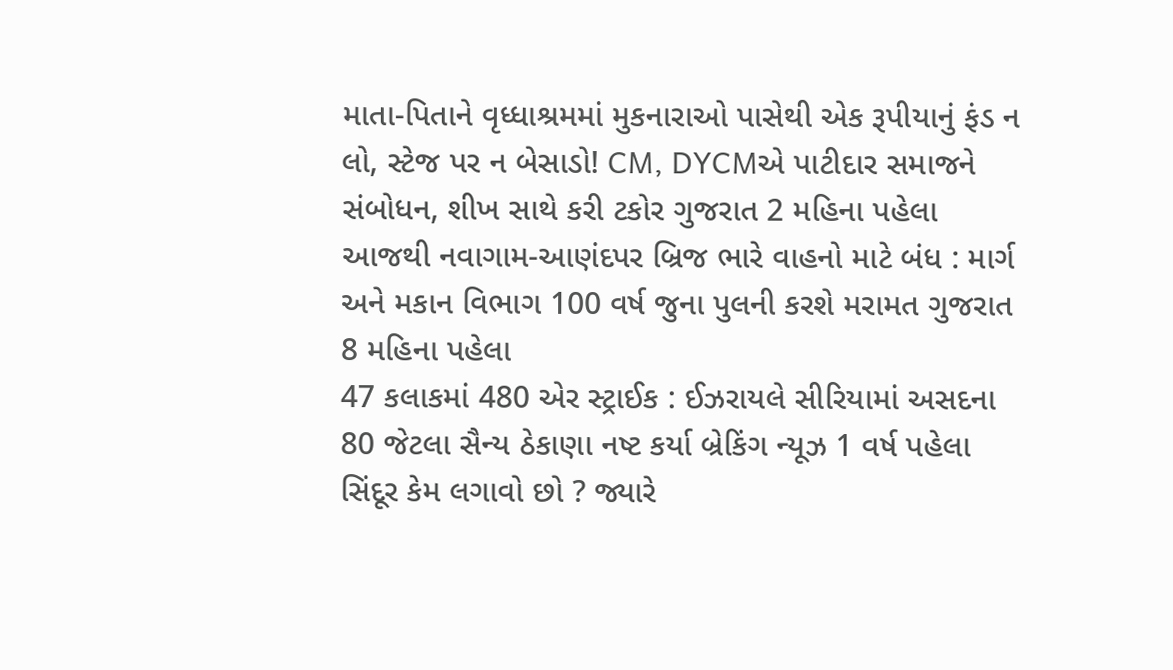માતા-પિતાને વૃધ્ધાશ્રમમાં મુકનારાઓ પાસેથી એક રૂપીયાનું ફંડ ન લો, સ્ટેજ પર ન બેસાડો! CM, DYCMએ પાટીદાર સમાજને સંબોધન, શીખ સાથે કરી ટકોર ગુજરાત 2 મહિના પહેલા
આજથી નવાગામ-આણંદપર બ્રિજ ભારે વાહનો માટે બંધ : માર્ગ અને મકાન વિભાગ 100 વર્ષ જુના પુલની કરશે મરામત ગુજરાત 8 મહિના પહેલા
47 કલાકમાં 480 એર સ્ટ્રાઈક : ઈઝરાયલે સીરિયામાં અસદના 80 જેટલા સૈન્ય ઠેકાણા નષ્ટ કર્યા બ્રેકિંગ ન્યૂઝ 1 વર્ષ પહેલા
સિંદૂર કેમ લગાવો છો ? જ્યારે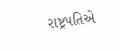રાષ્ટ્રપતિએ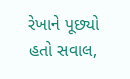રેખાને પૂછ્યો હતો સવાલ,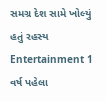સમગ્ર દેશ સામે ખોલ્યું હતું રહસ્ય Entertainment 1 વર્ષ પહેલા